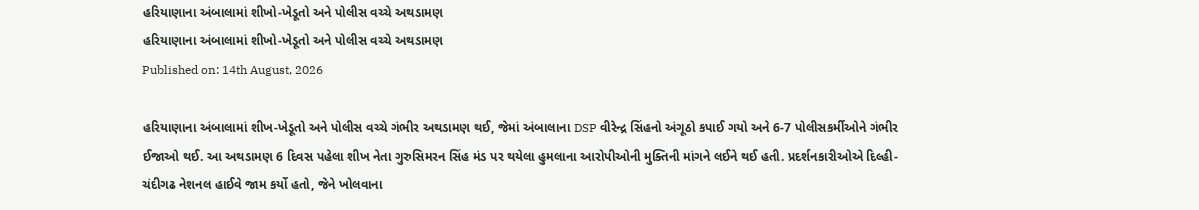હરિયાણાના અંબાલામાં શીખો-ખેડૂતો અને પોલીસ વચ્ચે અથડામણ
હરિયાણાના અંબાલામાં શીખો-ખેડૂતો અને પોલીસ વચ્ચે અથડામણ
Published on: 14th August, 2026

હરિયાણાના અંબાલામાં શીખ-ખેડૂતો અને પોલીસ વચ્ચે ગંભીર અથડામણ થઈ, જેમાં અંબાલાના DSP વીરેન્દ્ર સિંહનો અંગૂઠો કપાઈ ગયો અને 6-7 પોલીસકર્મીઓને ગંભીર ઈજાઓ થઈ. આ અથડામણ 6 દિવસ પહેલા શીખ નેતા ગુરુસિમરન સિંહ મંડ પર થયેલા હુમલાના આરોપીઓની મુક્તિની માંગને લઈને થઈ હતી. પ્રદર્શનકારીઓએ દિલ્હી-ચંદીગઢ નેશનલ હાઈવે જામ કર્યો હતો, જેને ખોલવાના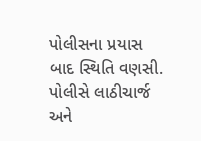પોલીસના પ્રયાસ બાદ સ્થિતિ વણસી. પોલીસે લાઠીચાર્જ અને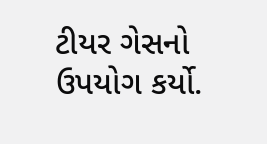ટીયર ગેસનો ઉપયોગ કર્યો.